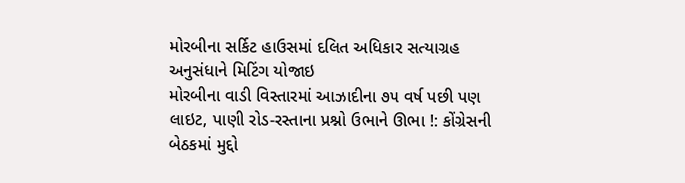મોરબીના સર્કિટ હાઉસમાં દલિત અધિકાર સત્યાગ્રહ અનુસંધાને મિટિંગ યોજાઇ
મોરબીના વાડી વિસ્તારમાં આઝાદીના ૭૫ વર્ષ પછી પણ લાઇટ, પાણી રોડ-રસ્તાના પ્રશ્નો ઉભાને ઊભા !: કોંગ્રેસની બેઠકમાં મુદ્દો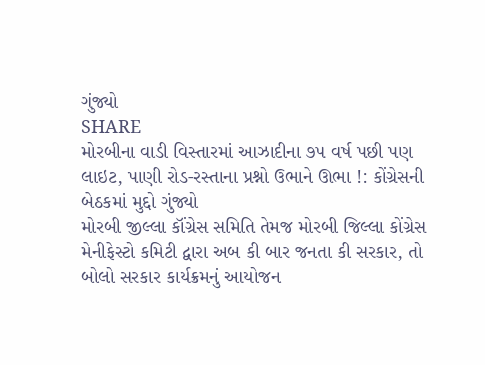ગુંજ્યો
SHARE
મોરબીના વાડી વિસ્તારમાં આઝાદીના ૭૫ વર્ષ પછી પણ લાઇટ, પાણી રોડ-રસ્તાના પ્રશ્નો ઉભાને ઊભા !: કોંગ્રેસની બેઠકમાં મુદ્દો ગુંજ્યો
મોરબી જીલ્લા કૉંગ્રેસ સમિતિ તેમજ મોરબી જિલ્લા કોંગ્રેસ મેનીફેસ્ટો કમિટી દ્વારા અબ કી બાર જનતા કી સરકાર, તો બોલો સરકાર કાર્યક્રમનું આયોજન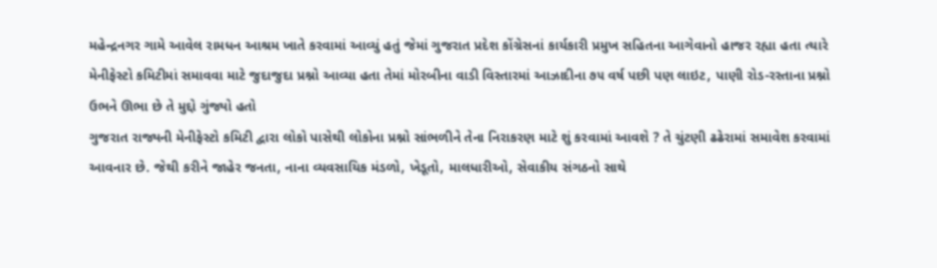મહેન્દ્રનગર ગામે આવેલ રામધન આશ્રમ ખાતે કરવામાં આવ્યું હતું જેમાં ગુજરાત પ્રદેશ કોંગ્રેસનાં કાર્યકારી પ્રમુખ સહિતના આગેવાનો હાજર રહ્યા હતા ત્યારે મેનીફેસ્ટો કમિટીમાં સમાવવા માટે જુદાજુદા પ્રશ્નો આવ્યા હતા તેમાં મોરબીના વાડી વિસ્તારમાં આઝાદીના ૭૫ વર્ષ પછી પણ લાઇટ, પાણી રોડ-રસ્તાના પ્રશ્નો ઉભને ઊભા છે તે મુદ્દો ગુંજ્યો હતો
ગુજરાત રાજ્યની મેનીફેસ્ટો કમિટી દ્વારા લોકો પાસેથી લોકોના પ્રશ્નો સાંભળીને તેના નિરાકરણ માટે શું કરવામાં આવશે ? તે ચુંટણી ઢઢેરામાં સમાવેશ કરવામાં આવનાર છે. જેથી કરીને જાહેર જનતા, નાના વ્યવસાયિક મંડળો, ખેડૂતો, માલધારીઓ, સેવાકીય સંગઠનો સાથે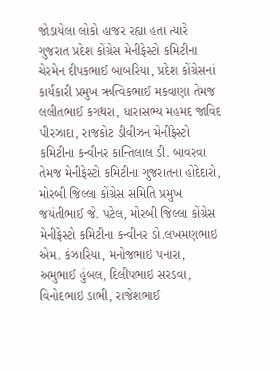જોડાયેલા લોકો હાજર રહ્યા હતા ત્યારે ગુજરાત પ્રદેશ કોંગ્રેસ મેનીફેસ્ટો કમિટીના ચેરમેન દીપકભાઈ બાબરિયા, પ્રદેશ કોંગ્રેસનાં કાર્યકારી પ્રમુખ ઋત્વિકભાઈ મકવાણા તેમજ લલીતભાઈ કગથરા, ધારાસભ્ય મહમદ જાવિદ પીરઝાદા, રાજકોટ ડીવીઝન મેનીફેસ્ટો કમિટીના કન્વીનર કાન્તિલાલ ડી. બાવરવા તેમજ મેનીફેસ્ટો કમિટીના ગુજરાતના હોદેદારો, મોરબી જિલ્લા કોંગ્રેસ સમિતિ પ્રમુખ જયંતીભાઈ જે. પટેલ, મોરબી જિલ્લા કોંગ્રેસ મેનીફેસ્ટો કમિટીના કન્વીનર ડો.લખમણભાઇ એમ. કંઝારિયા, મનોજભાઇ પનારા, અમુભાઈ હુંબલ, દિલીપભાઇ સરડવા, વિનોદભાઇ ડાભી, રાજેશભાઈ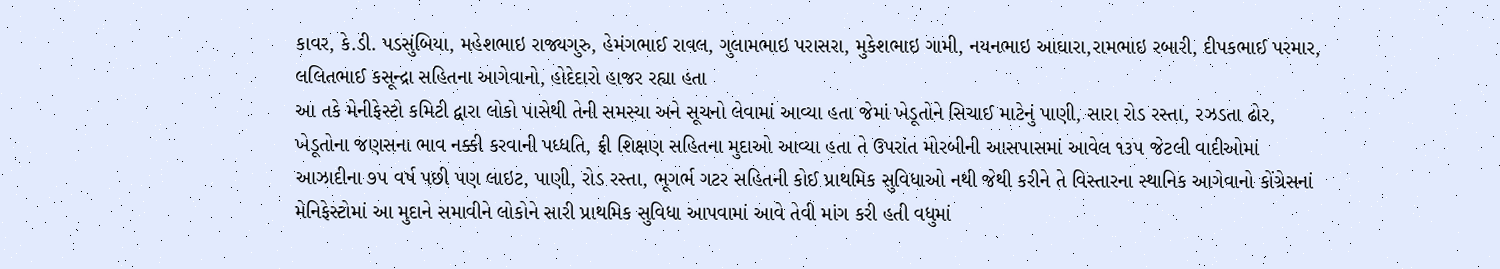કાવર, કે.ડી. પડસુંબિયા, મહેશભાઇ રાજ્યગુરુ, હેમંગભાઈ રાવલ, ગુલામભાઇ પરાસરા, મુકેશભાઇ ગામી, નયનભાઇ આઘારા,રામભાઇ રબારી, દીપકભાઈ પરમાર, લલિતભાઈ કસૂન્દ્રા સહિતના આગેવાનો, હોદેદારો હાજર રહ્યા હતા
આ તકે મેનીફેસ્ટો કમિટી દ્વારા લોકો પાસેથી તેની સમસ્યા અને સૂચનો લેવામાં આવ્યા હતા જેમાં ખેડૂતોને સિચાઈ માટેનું પાણી, સારા રોડ રસ્તા, રઝડતા ઢોર, ખેડૂતોના જણસના ભાવ નક્કી કરવાની પધ્ધતિ, ફ્રી શિક્ષણ સહિતના મુદાઓ આવ્યા હતા તે ઉપરાંત મોરબીની આસપાસમાં આવેલ ૧૩૫ જેટલી વાદીઓમાં આઝાદીના ૭૫ વર્ષ પછી પણ લાઇટ, પાણી, રોડ રસ્તા, ભૂગર્ભ ગટર સહિતની કોઈ પ્રાથમિક સુવિધાઓ નથી જેથી કરીને તે વિસ્તારના સ્થાનિક આગેવાનો કોંગ્રેસનાં મેનિફેસ્ટોમાં આ મુદાને સમાવીને લોકોને સારી પ્રાથમિક સુવિધા આપવામાં આવે તેવી માંગ કરી હતી વધુમાં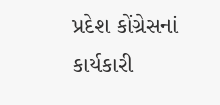પ્રદેશ કોંગ્રેસનાં કાર્યકારી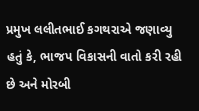પ્રમુખ લલીતભાઈ કગથરાએ જણાવ્યુ હતું કે, ભાજપ વિકાસની વાતો કરી રહી છે અને મોરબી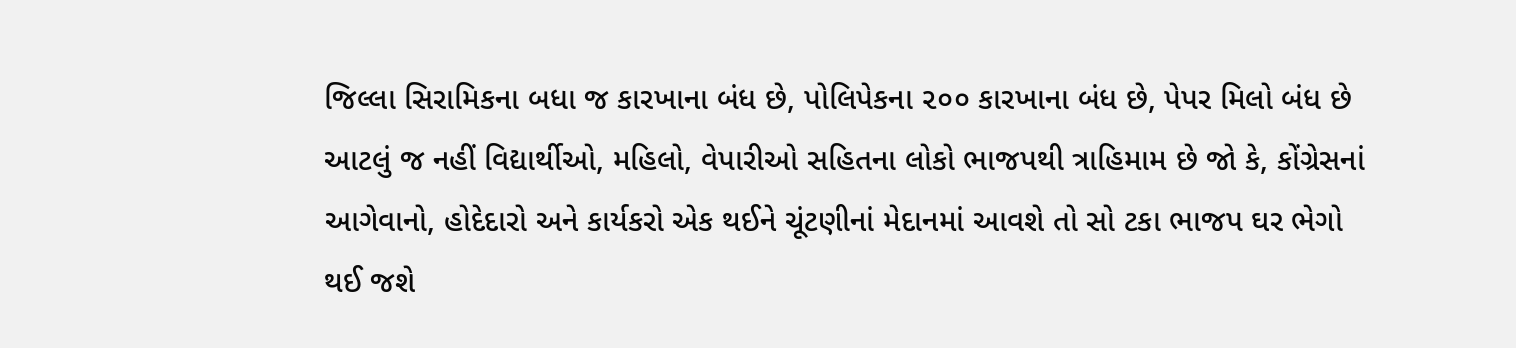જિલ્લા સિરામિકના બધા જ કારખાના બંધ છે, પોલિપેકના ૨૦૦ કારખાના બંધ છે, પેપર મિલો બંધ છે આટલું જ નહીં વિદ્યાર્થીઓ, મહિલો, વેપારીઓ સહિતના લોકો ભાજપથી ત્રાહિમામ છે જો કે, કોંગ્રેસનાં આગેવાનો, હોદેદારો અને કાર્યકરો એક થઈને ચૂંટણીનાં મેદાનમાં આવશે તો સો ટકા ભાજપ ઘર ભેગો થઈ જશે